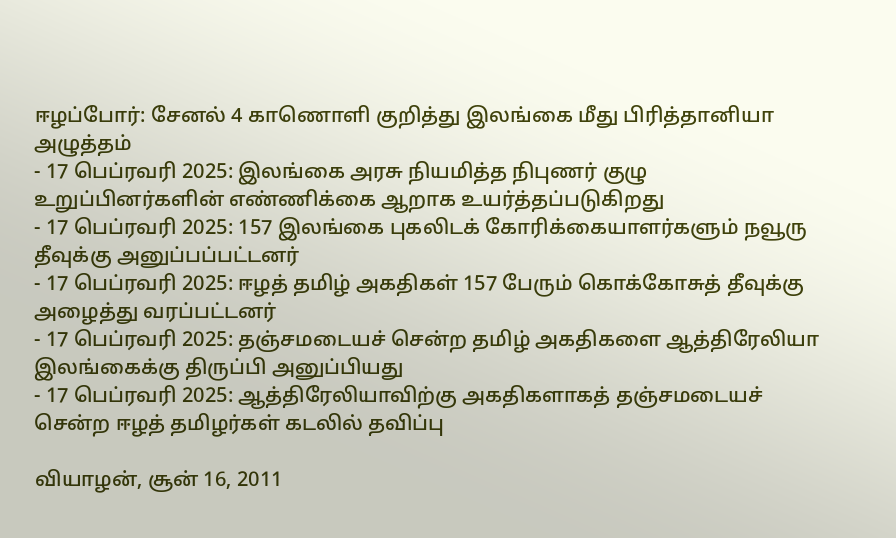ஈழப்போர்: சேனல் 4 காணொளி குறித்து இலங்கை மீது பிரித்தானியா அழுத்தம்
- 17 பெப்ரவரி 2025: இலங்கை அரசு நியமித்த நிபுணர் குழு உறுப்பினர்களின் எண்ணிக்கை ஆறாக உயர்த்தப்படுகிறது
- 17 பெப்ரவரி 2025: 157 இலங்கை புகலிடக் கோரிக்கையாளர்களும் நவூரு தீவுக்கு அனுப்பப்பட்டனர்
- 17 பெப்ரவரி 2025: ஈழத் தமிழ் அகதிகள் 157 பேரும் கொக்கோசுத் தீவுக்கு அழைத்து வரப்பட்டனர்
- 17 பெப்ரவரி 2025: தஞ்சமடையச் சென்ற தமிழ் அகதிகளை ஆத்திரேலியா இலங்கைக்கு திருப்பி அனுப்பியது
- 17 பெப்ரவரி 2025: ஆத்திரேலியாவிற்கு அகதிகளாகத் தஞ்சமடையச் சென்ற ஈழத் தமிழர்கள் கடலில் தவிப்பு

வியாழன், சூன் 16, 2011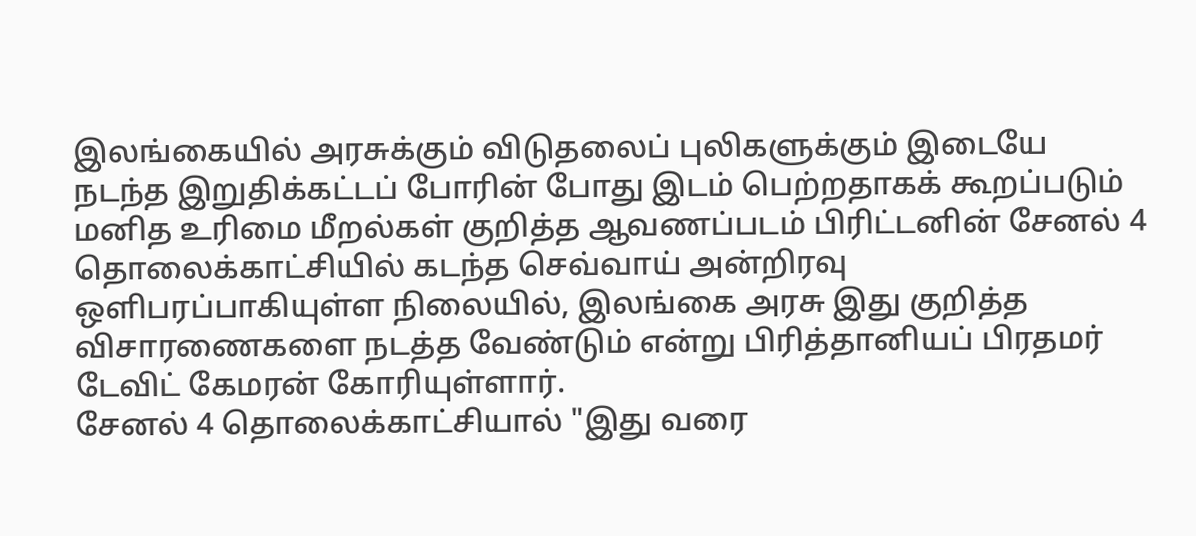இலங்கையில் அரசுக்கும் விடுதலைப் புலிகளுக்கும் இடையே நடந்த இறுதிக்கட்டப் போரின் போது இடம் பெற்றதாகக் கூறப்படும் மனித உரிமை மீறல்கள் குறித்த ஆவணப்படம் பிரிட்டனின் சேனல் 4 தொலைக்காட்சியில் கடந்த செவ்வாய் அன்றிரவு ஒளிபரப்பாகியுள்ள நிலையில், இலங்கை அரசு இது குறித்த விசாரணைகளை நடத்த வேண்டும் என்று பிரித்தானியப் பிரதமர் டேவிட் கேமரன் கோரியுள்ளார்.
சேனல் 4 தொலைக்காட்சியால் "இது வரை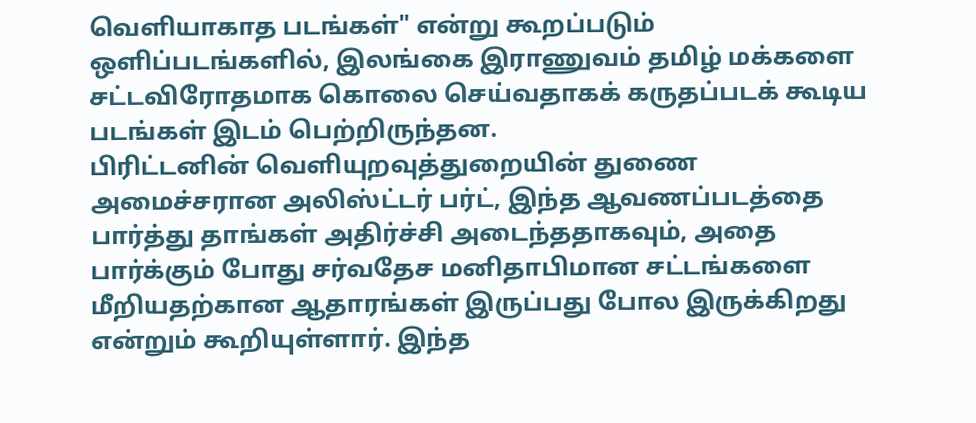வெளியாகாத படங்கள்" என்று கூறப்படும் ஒளிப்படங்களில், இலங்கை இராணுவம் தமிழ் மக்களை சட்டவிரோதமாக கொலை செய்வதாகக் கருதப்படக் கூடிய படங்கள் இடம் பெற்றிருந்தன.
பிரிட்டனின் வெளியுறவுத்துறையின் துணை அமைச்சரான அலிஸ்ட்டர் பர்ட், இந்த ஆவணப்படத்தை பார்த்து தாங்கள் அதிர்ச்சி அடைந்ததாகவும், அதை பார்க்கும் போது சர்வதேச மனிதாபிமான சட்டங்களை மீறியதற்கான ஆதாரங்கள் இருப்பது போல இருக்கிறது என்றும் கூறியுள்ளார். இந்த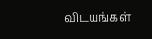விடயங்கள்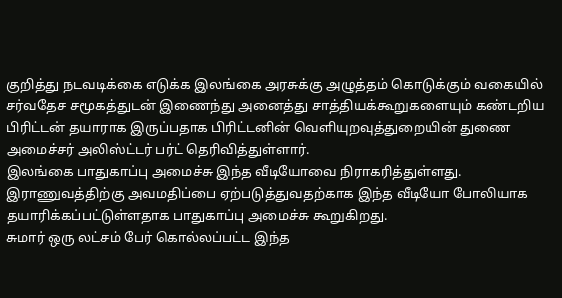குறித்து நடவடிக்கை எடுக்க இலங்கை அரசுக்கு அழுத்தம் கொடுக்கும் வகையில் சர்வதேச சமூகத்துடன் இணைந்து அனைத்து சாத்தியக்கூறுகளையும் கண்டறிய பிரிட்டன் தயாராக இருப்பதாக பிரிட்டனின் வெளியுறவுத்துறையின் துணை அமைச்சர் அலிஸ்ட்டர் பர்ட் தெரிவித்துள்ளார்.
இலங்கை பாதுகாப்பு அமைச்சு இந்த வீடியோவை நிராகரித்துள்ளது. இராணுவத்திற்கு அவமதிப்பை ஏற்படுத்துவதற்காக இந்த வீடியோ போலியாக தயாரிக்கப்பட்டுள்ளதாக பாதுகாப்பு அமைச்சு கூறுகிறது.
சுமார் ஒரு லட்சம் பேர் கொல்லப்பட்ட இந்த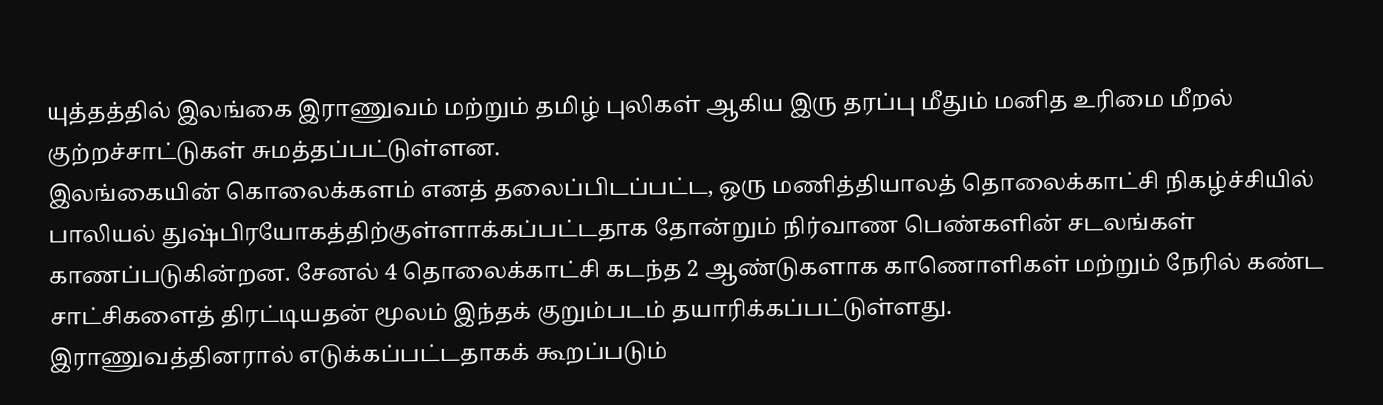யுத்தத்தில் இலங்கை இராணுவம் மற்றும் தமிழ் புலிகள் ஆகிய இரு தரப்பு மீதும் மனித உரிமை மீறல் குற்றச்சாட்டுகள் சுமத்தப்பட்டுள்ளன.
இலங்கையின் கொலைக்களம் எனத் தலைப்பிடப்பட்ட, ஒரு மணித்தியாலத் தொலைக்காட்சி நிகழ்ச்சியில் பாலியல் துஷ்பிரயோகத்திற்குள்ளாக்கப்பட்டதாக தோன்றும் நிர்வாண பெண்களின் சடலங்கள் காணப்படுகின்றன. சேனல் 4 தொலைக்காட்சி கடந்த 2 ஆண்டுகளாக காணொளிகள் மற்றும் நேரில் கண்ட சாட்சிகளைத் திரட்டியதன் மூலம் இந்தக் குறும்படம் தயாரிக்கப்பட்டுள்ளது.
இராணுவத்தினரால் எடுக்கப்பட்டதாகக் கூறப்படும்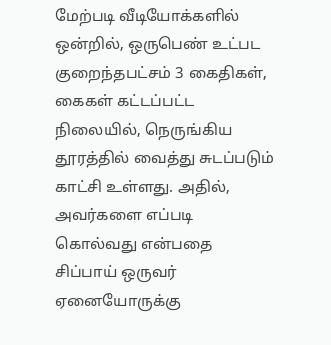மேற்படி வீடியோக்களில் ஒன்றில், ஒருபெண் உட்பட குறைந்தபட்சம் 3 கைதிகள், கைகள் கட்டப்பட்ட நிலையில், நெருங்கிய தூரத்தில் வைத்து சுடப்படும் காட்சி உள்ளது. அதில், அவர்களை எப்படி கொல்வது என்பதை சிப்பாய் ஒருவர் ஏனையோருக்கு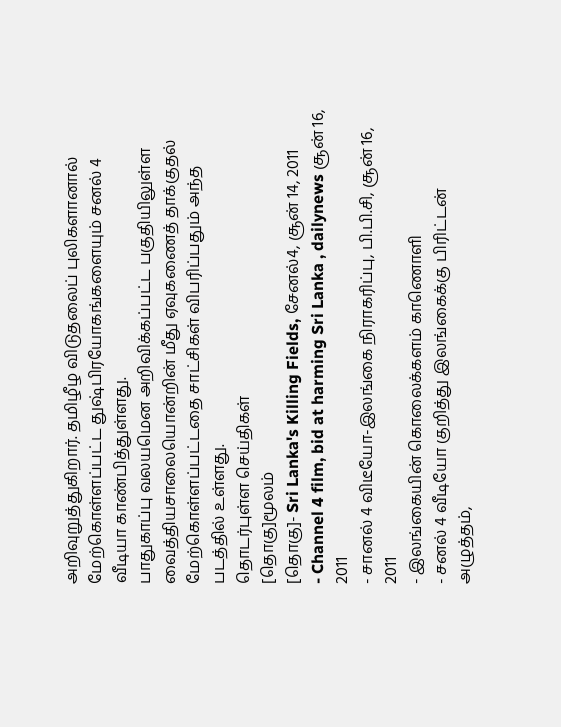அறிவுறுத்துகிறார். தமிழீழ விடுதலைப் புலிகளானால் மேற்கொள்ளப்பட்ட துஷ்பிரயோகங்களையும் சனல் 4 வீடியா காண்பித்துள்ளது.
பாதுகாப்பு வலயமென அறிவிக்கப்பட்ட பகுதியிலுள்ள வைத்தியசாலையொன்றின் மீது ஏவுகணைத் தாக்குதல் மேற்கொள்ளப்பட்டதை சாட்சிகள் விபரிப்பதும் அந்த படத்தில் உள்ளது.
தொடர்புள்ள செய்திகள்
[தொகு]மூலம்
[தொகு]- Sri Lanka's Killing Fields, சேனல்4, சூன் 14, 2011
- Channel 4 film, bid at harming Sri Lanka , dailynews சூன் 16, 2011
- சானல் 4 விடீயோ-இலங்கை நிராகரிப்பு, பி.பி.சி, சூன் 16, 2011
- இலங்கையின் கொலைக்களம் காணொளி
- சனல் 4 வீடியோ குறித்து இலங்கைக்கு பிரிட்டன் அழுத்தம்,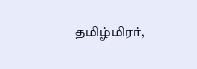தமிழ்மிரர்,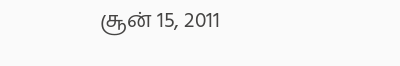சூன் 15, 2011